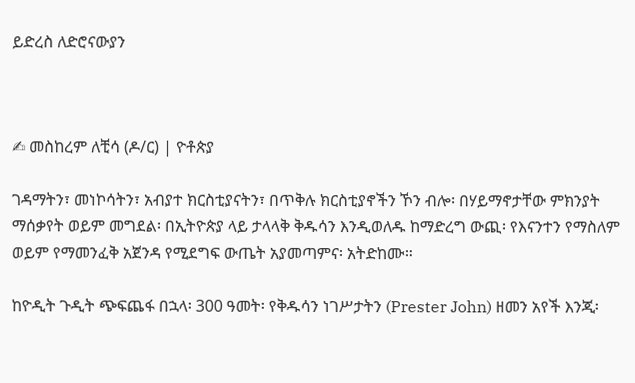ይድረስ ለድሮናውያን



✍ መስከረም ለቺሳ (ዶ/ር) | ዮቶጵያ

ገዳማትን፣ መነኮሳትን፣ አብያተ ክርስቲያናትን፣ በጥቅሉ ክርስቲያኖችን ኾን ብሎ፡ በሃይማኖታቸው ምክንያት ማሰቃየት ወይም መግደል፡ በኢትዮጵያ ላይ ታላላቅ ቅዱሳን እንዲወለዱ ከማድረግ ውጪ፡ የእናንተን የማስለም ወይም የማመንፈቅ አጀንዳ የሚደግፍ ውጤት አያመጣምና፡ አትድከሙ።

ከዮዲት ጉዲት ጭፍጨፋ በኋላ፡ 300 ዓመት፡ የቅዱሳን ነገሥታትን (Prester John) ዘመን አየች እንጂ፡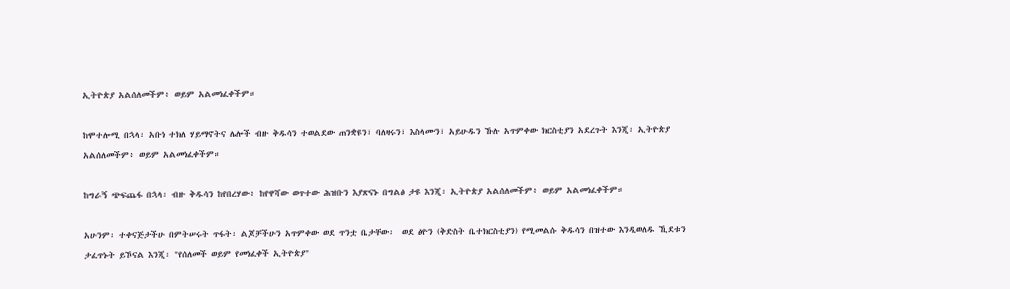ኢትዮጵያ አልሰለመችም፥ ወይም አልመነፈቀችም።

ከሞተሎሚ በኋላ፡ አቡነ ተክለ ሃይማኖትና ሌሎች ብዙ ቅዱሳን ተወልደው ጠንቋዩን፣ ባለዛሩን፣ እስላሙን፣ አይሁዱን ኹሉ አጥምቀው ክርስቲያን አደረጉት እንጂ፡ ኢትዮጵያ አልሰለመችም፥ ወይም አልመነፈቀችም።

ከግራኝ ጭፍጨፋ በኋላ፡ ብዙ ቅዱሳን ከየበረሃው፥ ከየዋሻው ወጥተው ሕዝቡን እያጽናኑ በግልፅ ታዩ እንጂ፡ ኢትዮጵያ አልሰለመችም፥ ወይም አልመነፈቀችም።

አሁንም፡ ተቀናጅታችሁ በምትሠሩት ጥፋት፡ ልጆቻችሁን አጥምቀው ወደ ጥንቷ ቤታቸው፡  ወደ ፅዮን (ቅድስት ቤተክርስቲያን) የሚመልሱ ቅዱሳን በዝተው እንዲወለዱ ኺደቱን ታፈጥኑት ይኾናል እንጂ፡ "የሰለመች ወይም የመነፈቀች ኢትዮጵያ"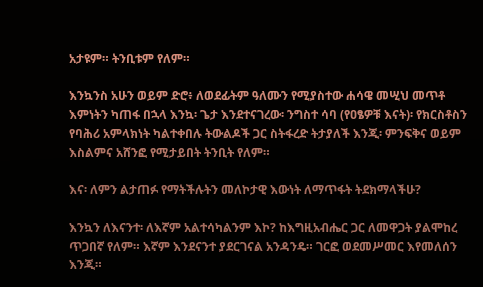አታዩም። ትንቢቱም የለም።

እንኳንስ አሁን ወይም ድሮ፥ ለወደፊትም ዓለሙን የሚያስተው ሐሳዌ መሢህ መጥቶ እምነትን ካጠፋ በኋላ እንኳ፡ ጌታ እንደተናገረው፡ ንግስተ ሳባ (የዐፄዎቹ እናት)፡ የክርስቶስን የባሕሪ አምላክነት ካልተቀበሉ ትውልዶች ጋር ስትፋረድ ትታያለች እንጂ፡ ምንፍቅና ወይም እስልምና አሸንፎ የሚታይበት ትንቢት የለም።

እና፡ ለምን ልታጠፉ የማትችሉትን መለኮታዊ እውነት ለማጥፋት ትደክማላችሁ?

እንኳን ለእናንተ፡ ለእኛም አልተሳካልንም እኮ? ከእግዚአብሔር ጋር ለመዋጋት ያልሞከረ ጥጋበኛ የለም። እኛም እንደናንተ ያደርገናል አንዳንዴ። ገርፎ ወደመሥመር እየመለሰን እንጂ።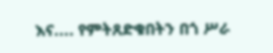እና.... የምትጸድቁበትን በጎ ሥራ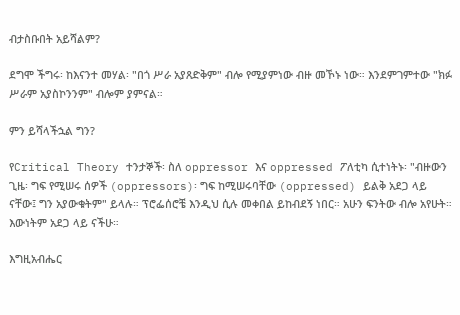ብታስቡበት አይሻልም?

ደግሞ ችግሩ፡ ከእናንተ መሃል፡ "በጎ ሥራ አያጸድቅም" ብሎ የሚያምነው ብዙ መኾኑ ነው። እንደምገምተው "ክፉ ሥራም አያስኮንንም" ብሎም ያምናል።

ምን ይሻላችኋል ግን?

የCritical Theory ተንታኞች፡ ስለ oppressor እና oppressed ፖለቲካ ሲተነትኑ፡ "ብዙውን ጊዜ፡ ግፍ የሚሠሩ ሰዎች (oppressors)፡ ግፍ ከሚሠሩባቸው (oppressed) ይልቅ አደጋ ላይ ናቸው፤ ግን አያውቁትም" ይላሉ። ፕሮፌሰሮቼ እንዲህ ሲሉ መቀበል ይከብደኝ ነበር። አሁን ፍንትው ብሎ አየሁት። እውነትም አደጋ ላይ ናችሁ።

እግዚአብሔር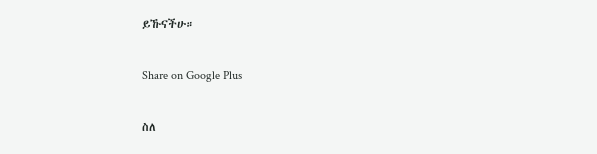ይኹናችሁ።

Share on Google Plus

ስለ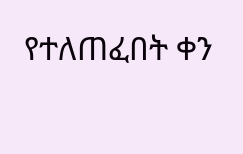የተለጠፈበት ቀን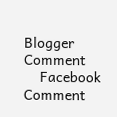Blogger Comment
    Facebook Comment